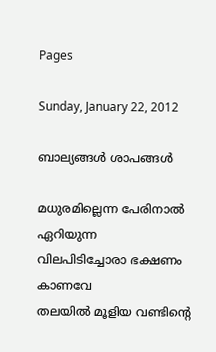Pages

Sunday, January 22, 2012

ബാല്യങ്ങള്‍ ശാപങ്ങള്‍

മധുരമില്ലെന്ന പേരിനാല്‍ ഏറിയുന്ന
വിലപിടിച്ചോരാ ഭക്ഷണം കാണവേ
തലയില്‍ മൂളിയ വണ്ടിന്റെ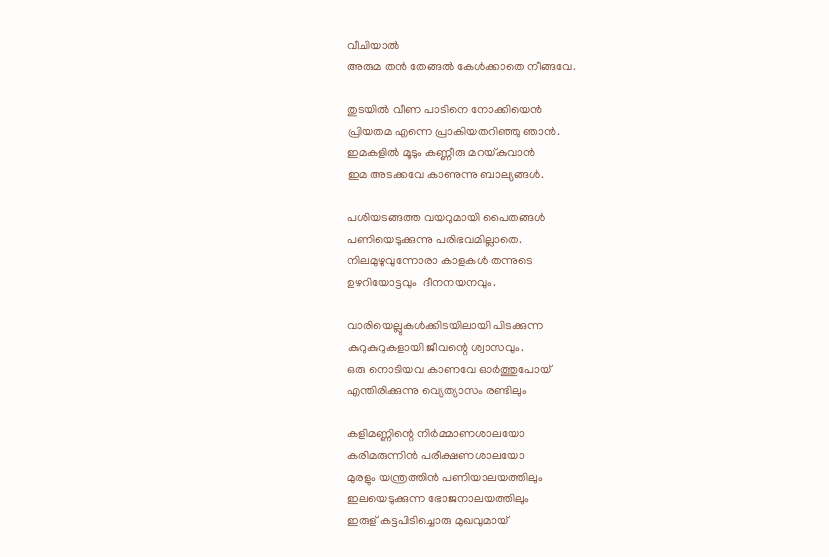വീചിയാല്‍
അരുമ തന്‍ തേങ്ങല്‍ കേള്‍ക്കാതെ നീങ്ങവേ.

തുടയില്‍ വീണ പാടിനെ നോക്കിയെന്‍
പ്രിയതമ എന്നെ പ്രാകിയതറിഞ്ഞു ഞാന്‍.
ഇമകളില്‍ മൂടും കണ്ണീരു മറയ്കുവാന്‍
ഇമ അടക്കവേ കാണുന്നു ബാല്യങ്ങള്‍.

പശിയടങ്ങത്ത വയറുമായി പൈതങ്ങള്‍
പണിയെടുക്കുന്നു പരിഭവമില്ലാതെ.
നിലമുഴുവുന്നോരാ കാളകള്‍ തന്നുടെ
ഉഴറിയോട്ടവും  ദീനനയനവും.

വാരിയെല്ലുകള്‍ക്കിടയിലായി പിടക്കുന്ന
കുറുകുറുകളായി ജീവന്റെ ശ്വാസവും.
ഒരു നൊടിയവ കാണവേ ഓര്‍ത്തുപോയ്
എന്തിരിക്കുന്നു വ്യെത്യാസം രണ്ടിലും

കളിമണ്ണിന്റെ നിര്‍മ്മാണശാലയോ
കരിമരുന്നിന്‍ പരീക്ഷണശാലയോ
മുരളും യന്ത്രത്തിന്‍ പണിയാലയത്തിലും
ഇലയെടുക്കുന്ന ഭോജനാലയത്തിലും
ഇരുള് കട്ടപിടിച്ചൊരു മുഖവുമായ്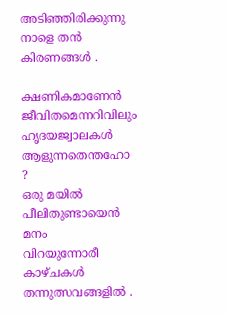അടിഞ്ഞിരിക്കുന്നു നാളെ തന്‍ കിരണങ്ങള്‍ .

ക്ഷണികമാണേന്‍ ജീവിതമെന്നറിവിലും
ഹൃദയജ്വാലകള്‍ ആളുന്നതെന്തഹോ ?
ഒരു മയില്‍ പീലിതുണ്ടായെന്‍ മനം
വിറയുന്നോരീ കാഴ്ചകള്‍ തന്നുത്സവങ്ങളില്‍ .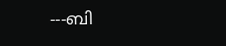---ബി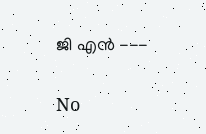ജി എന്‍ ---

No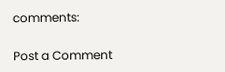comments:

Post a Comment